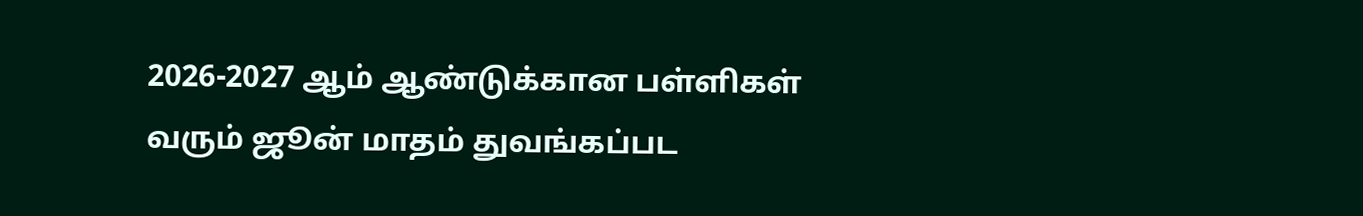2026-2027 ஆம் ஆண்டுக்கான பள்ளிகள் வரும் ஜூன் மாதம் துவங்கப்பட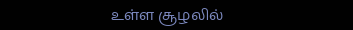உள்ள சூழலில்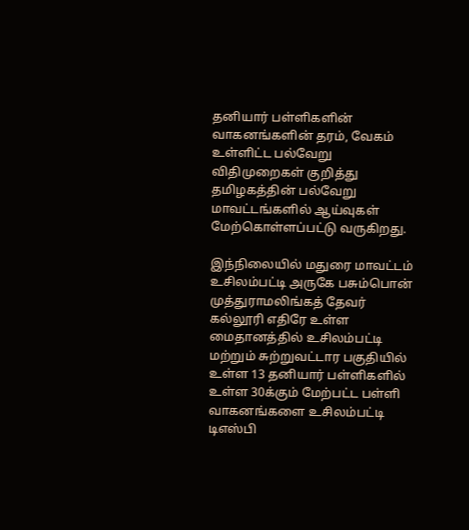தனியார் பள்ளிகளின் வாகனங்களின் தரம், வேகம் உள்ளிட்ட பல்வேறு விதிமுறைகள் குறித்து தமிழகத்தின் பல்வேறு மாவட்டங்களில் ஆய்வுகள் மேற்கொள்ளப்பட்டு வருகிறது.

இந்நிலையில் மதுரை மாவட்டம் உசிலம்பட்டி அருகே பசும்பொன் முத்துராமலிங்கத் தேவர் கல்லூரி எதிரே உள்ள மைதானத்தில் உசிலம்பட்டி மற்றும் சுற்றுவட்டார பகுதியில் உள்ள 13 தனியார் பள்ளிகளில் உள்ள 30க்கும் மேற்பட்ட பள்ளி வாகனங்களை உசிலம்பட்டி டிஎஸ்பி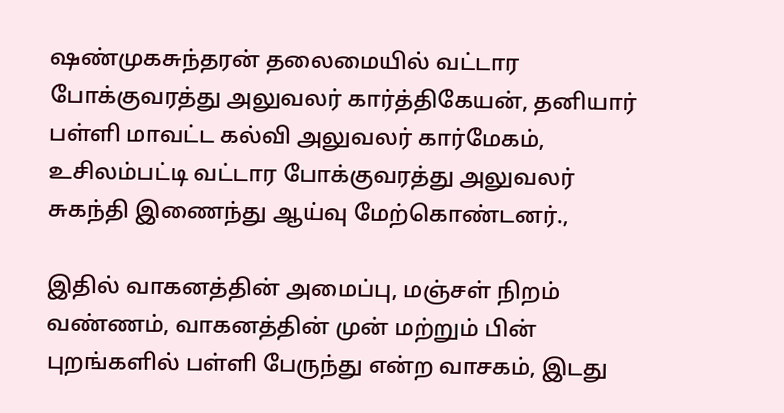ஷண்முகசுந்தரன் தலைமையில் வட்டார போக்குவரத்து அலுவலர் கார்த்திகேயன், தனியார் பள்ளி மாவட்ட கல்வி அலுவலர் கார்மேகம், உசிலம்பட்டி வட்டார போக்குவரத்து அலுவலர் சுகந்தி இணைந்து ஆய்வு மேற்கொண்டனர்.,

இதில் வாகனத்தின் அமைப்பு, மஞ்சள் நிறம் வண்ணம், வாகனத்தின் முன் மற்றும் பின் புறங்களில் பள்ளி பேருந்து என்ற வாசகம், இடது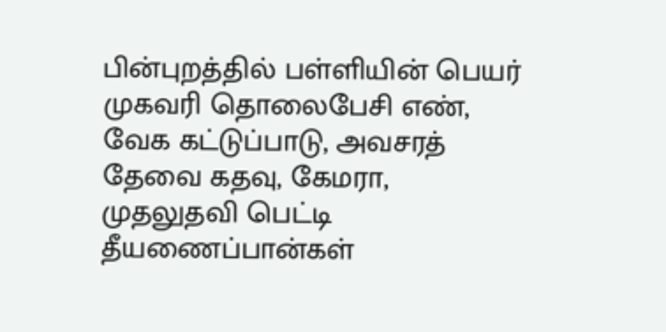பின்புறத்தில் பள்ளியின் பெயர் முகவரி தொலைபேசி எண், வேக கட்டுப்பாடு, அவசரத் தேவை கதவு, கேமரா, முதலுதவி பெட்டி தீயணைப்பான்கள்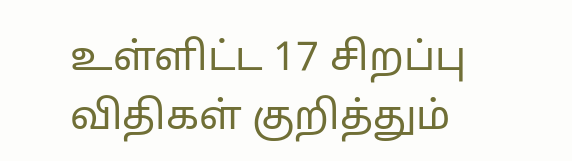உள்ளிட்ட 17 சிறப்பு விதிகள் குறித்தும்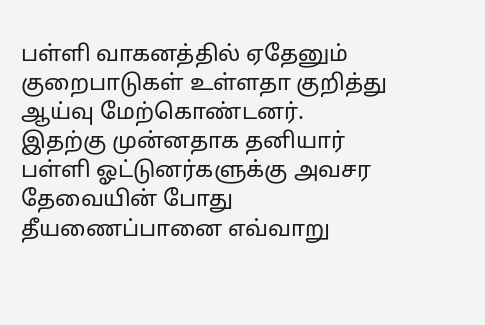பள்ளி வாகனத்தில் ஏதேனும் குறைபாடுகள் உள்ளதா குறித்து ஆய்வு மேற்கொண்டனர்.
இதற்கு முன்னதாக தனியார் பள்ளி ஓட்டுனர்களுக்கு அவசர தேவையின் போது தீயணைப்பானை எவ்வாறு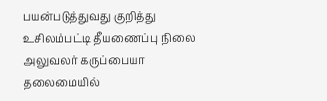பயன்படுத்துவது குறித்து உசிலம்பட்டி தீயணைப்பு நிலை அலுவலர் கருப்பையா தலைமையில்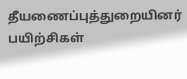தீயணைப்புத்துறையினர் பயிற்சிகள்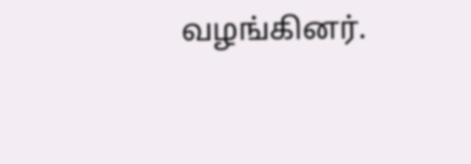வழங்கினர்.